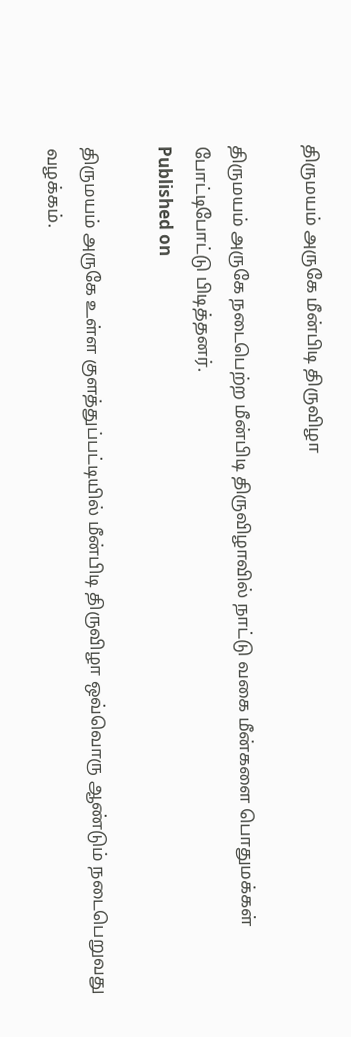திருமயம் அருகே மீன்பிடி திருவிழா

திருமயம் அருகே நடைபெற்ற மீன்பிடி திருவிழாவில் நாட்டு வகை மீன்களை பொதுமக்கள் போட்டிபோட்டு பிடித்தனர்.
Published on

திருமயம் அருகே உள்ள குளத்துப்பட்டியில் மீன்பிடி திருவிழா ஒவ்வொரு ஆண்டும் நடைபெறுவது வழக்கம்.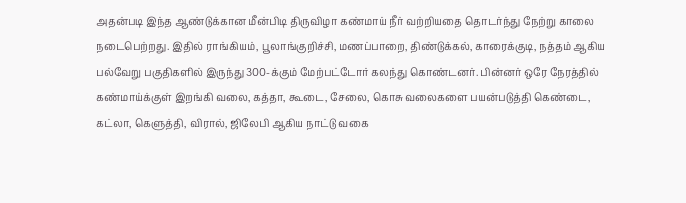அதன்படி இந்த ஆண்டுக்கான மீன்பிடி திருவிழா கண்மாய் நீர் வற்றியதை தொடர்ந்து நேற்று காலை நடைபெற்றது. இதில் ராங்கியம், பூலாங்குறிச்சி, மணப்பாறை, திண்டுக்கல், காரைக்குடி, நத்தம் ஆகிய பல்வேறு பகுதிகளில் இருந்து 300-க்கும் மேற்பட்டோர் கலந்து கொண்டனர். பின்னர் ஒரே நேரத்தில் கண்மாய்க்குள் இறங்கி வலை, கத்தா, கூடை, சேலை, கொசு வலைகளை பயன்படுத்தி கெண்டை, கட்லா, கெளுத்தி, விரால், ஜிலேபி ஆகிய நாட்டு வகை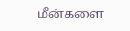மீன்களை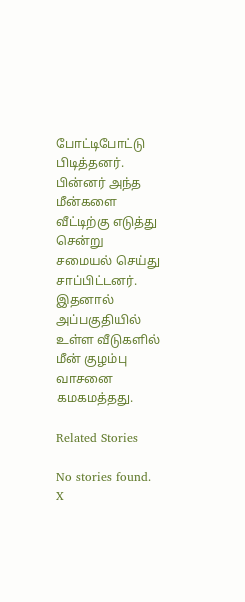போட்டிபோட்டு பிடித்தனர். பின்னர் அந்த மீன்களை வீட்டிற்கு எடுத்து சென்று சமையல் செய்து சாப்பிட்டனர். இதனால் அப்பகுதியில் உள்ள வீடுகளில் மீன் குழம்பு வாசனை கமகமத்தது.

Related Stories

No stories found.
X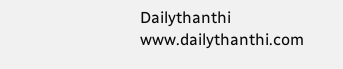Dailythanthi
www.dailythanthi.com